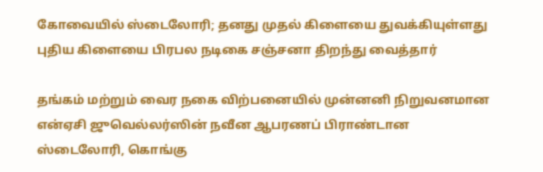கோவையில் ஸ்டைலோரி; தனது முதல் கிளையை துவக்கியுள்ளது புதிய கிளையை பிரபல நடிகை சஞ்சனா திறந்து வைத்தார்

தங்கம் மற்றும் வைர நகை விற்பனையில் முன்னனி நிறுவனமான என்ஏசி ஜுவெல்லர்ஸின் நவீன ஆபரணப் பிராண்டான ஸ்டைலோரி, கொங்கு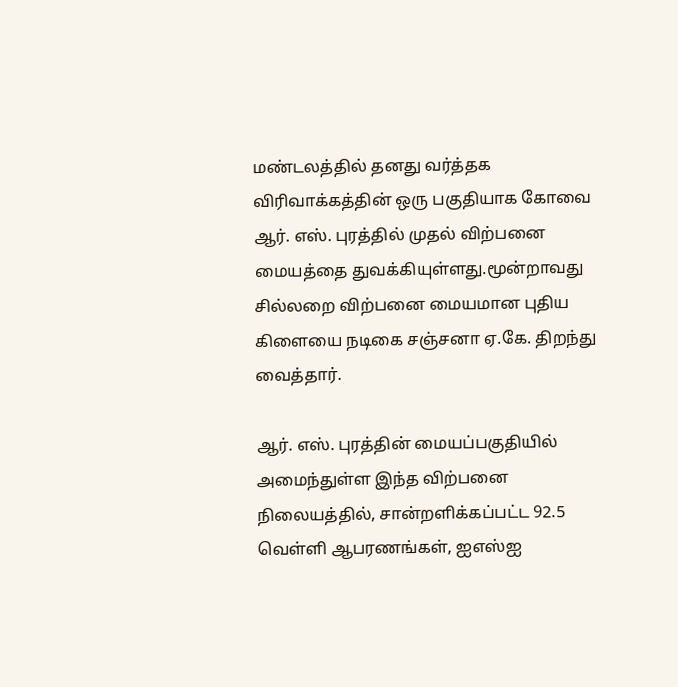மண்டலத்தில் தனது வர்த்தக விரிவாக்கத்தின் ஒரு பகுதியாக கோவை ஆர். எஸ். புரத்தில் முதல் விற்பனை மையத்தை துவக்கியுள்ளது.மூன்றாவது சில்லறை விற்பனை மையமான புதிய கிளையை நடிகை சஞ்சனா ஏ.கே. திறந்து வைத்தார்.

ஆர். எஸ். புரத்தின் மையப்பகுதியில் அமைந்துள்ள இந்த விற்பனை நிலையத்தில், சான்றளிக்கப்பட்ட 92.5 வெள்ளி ஆபரணங்கள், ஐஎஸ்ஐ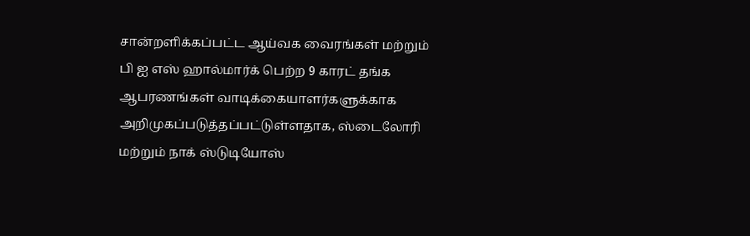சான்றளிக்கப்பட்ட ஆய்வக வைரங்கள் மற்றும் பி ஐ எஸ் ஹால்மார்க் பெற்ற 9 காரட் தங்க ஆபரணங்கள் வாடிக்கையாளர்களுக்காக அறிமுகப்படுத்தப்பட்டுள்ளதாக, ஸ்டைலோரி மற்றும் நாக் ஸ்டுடியோஸ்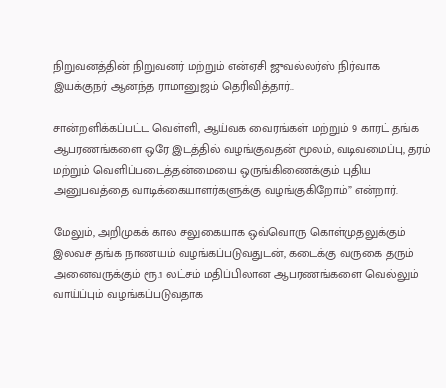நிறுவனத்தின் நிறுவனர் மற்றும் என்ஏசி ஜுவல்லர்ஸ் நிர்வாக இயக்குநர் ஆனந்த ராமானுஜம் தெரிவித்தார்..

சான்றளிக்கப்பட்ட வெள்ளி, ஆய்வக வைரங்கள் மற்றும் 9 காரட் தங்க ஆபரணங்களை ஒரே இடத்தில் வழங்குவதன் மூலம், வடிவமைப்பு, தரம் மற்றும் வெளிப்படைத்தன்மையை ஒருங்கிணைக்கும் புதிய அனுபவத்தை வாடிக்கையாளர்களுக்கு வழங்குகிறோம்” என்றார்.

மேலும், அறிமுகக் கால சலுகையாக ஒவ்வொரு கொள்முதலுக்கும் இலவச தங்க நாணயம் வழங்கப்படுவதுடன், கடைக்கு வருகை தரும் அனைவருக்கும் ரூ.1 லட்சம் மதிப்பிலான ஆபரணங்களை வெல்லும் வாய்ப்பும் வழங்கப்படுவதாக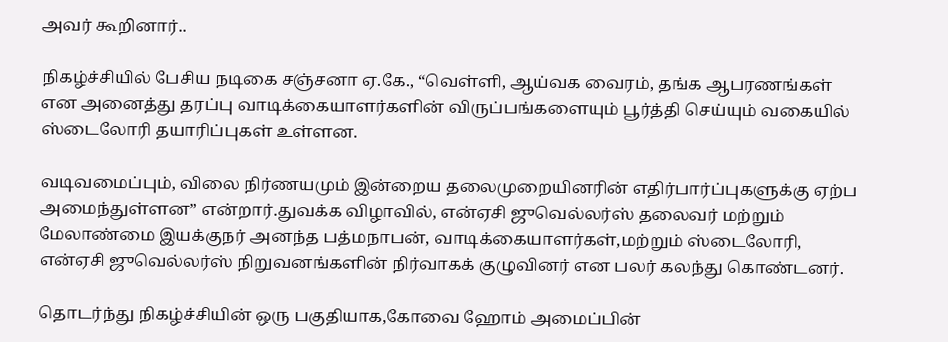அவர் கூறினார்..

நிகழ்ச்சியில் பேசிய நடிகை சஞ்சனா ஏ.கே., “வெள்ளி, ஆய்வக வைரம், தங்க ஆபரணங்கள் என அனைத்து தரப்பு வாடிக்கையாளர்களின் விருப்பங்களையும் பூர்த்தி செய்யும் வகையில் ஸ்டைலோரி தயாரிப்புகள் உள்ளன.

வடிவமைப்பும், விலை நிர்ணயமும் இன்றைய தலைமுறையினரின் எதிர்பார்ப்புகளுக்கு ஏற்ப அமைந்துள்ளன” என்றார்.துவக்க விழாவில், என்ஏசி ஜுவெல்லர்ஸ் தலைவர் மற்றும் மேலாண்மை இயக்குநர் அனந்த பத்மநாபன், வாடிக்கையாளர்கள்,மற்றும் ஸ்டைலோரி, என்ஏசி ஜுவெல்லர்ஸ் நிறுவனங்களின் நிர்வாகக் குழுவினர் என பலர் கலந்து கொண்டனர்.

தொடர்ந்து நிகழ்ச்சியின் ஒரு பகுதியாக,கோவை ஹோம் அமைப்பின்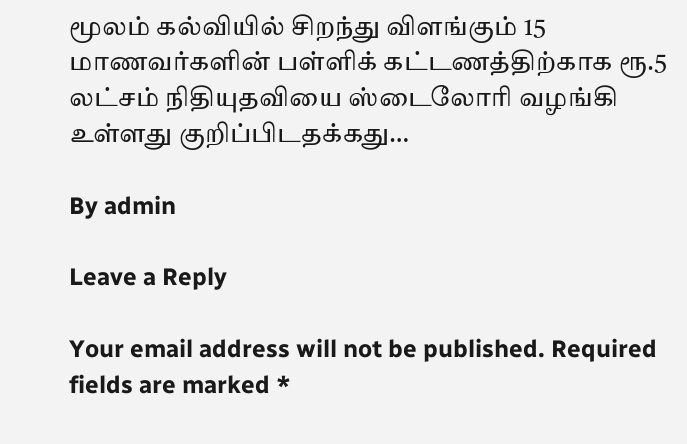மூலம் கல்வியில் சிறந்து விளங்கும் 15 மாணவர்களின் பள்ளிக் கட்டணத்திற்காக ரூ.5 லட்சம் நிதியுதவியை ஸ்டைலோரி வழங்கி உள்ளது குறிப்பிடதக்கது…

By admin

Leave a Reply

Your email address will not be published. Required fields are marked *